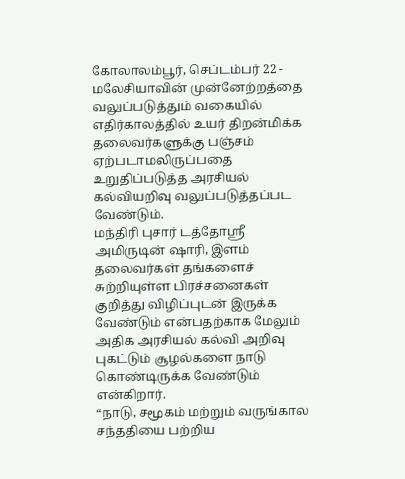கோலாலம்பூர், செப்டம்பர் 22 - மலேசியாவின் முன்னேற்றத்தை வலுப்படுத்தும் வகையில் எதிர்காலத்தில் உயர் திறன்மிக்க தலைவர்களுக்கு பஞ்சம் ஏற்படாமலிருப்பதை உறுதிப்படுத்த அரசியல் கல்வியறிவு வலுப்படுத்தப்பட வேண்டும்.
மந்திரி புசார் டத்தோஸ்ரீ அமிருடின் ஷாரி, இளம் தலைவர்கள் தங்களைச் சுற்றியுள்ள பிரச்சனைகள் குறித்து விழிப்புடன் இருக்க வேண்டும் என்பதற்காக மேலும் அதிக அரசியல் கல்வி அறிவு புகட்டும் சூழல்களை நாடு கொண்டிருக்க வேண்டும் என்கிறார்.
“நாடு, சமூகம் மற்றும் வருங்கால சந்ததியை பற்றிய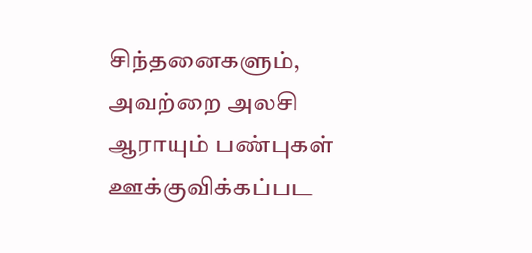சிந்தனைகளும், அவற்றை அலசி ஆராயும் பண்புகள் ஊக்குவிக்கப்பட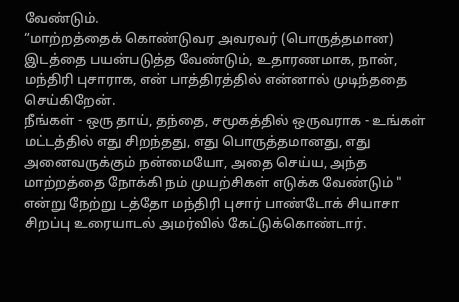வேண்டும்.
“மாற்றத்தைக் கொண்டுவர அவரவர் (பொருத்தமான) இடத்தை பயன்படுத்த வேண்டும், உதாரணமாக, நான், மந்திரி புசாராக, என் பாத்திரத்தில் என்னால் முடிந்ததை செய்கிறேன்.
நீங்கள் - ஒரு தாய், தந்தை, சமூகத்தில் ஒருவராக - உங்கள் மட்டத்தில் எது சிறந்தது, எது பொருத்தமானது, எது அனைவருக்கும் நன்மையோ, அதை செய்ய, அந்த மாற்றத்தை நோக்கி நம் முயற்சிகள் எடுக்க வேண்டும் " என்று நேற்று டத்தோ மந்திரி புசார் பாண்டோக் சியாசா சிறப்பு உரையாடல் அமர்வில் கேட்டுக்கொண்டார்.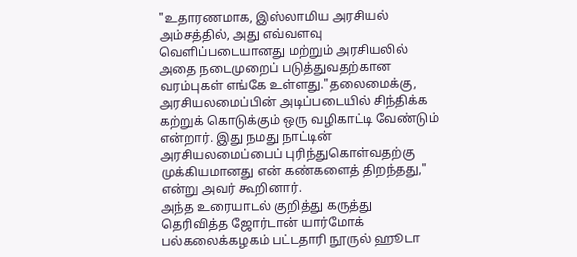"உதாரணமாக, இஸ்லாமிய அரசியல் அம்சத்தில், அது எவ்வளவு வெளிப்படையானது மற்றும் அரசியலில் அதை நடைமுறைப் படுத்துவதற்கான வரம்புகள் எங்கே உள்ளது."தலைமைக்கு, அரசியலமைப்பின் அடிப்படையில் சிந்திக்க கற்றுக் கொடுக்கும் ஒரு வழிகாட்டி வேண்டும் என்றார். இது நமது நாட்டின் அரசியலமைப்பைப் புரிந்துகொள்வதற்கு முக்கியமானது என் கண்களைத் திறந்தது," என்று அவர் கூறினார்.
அந்த உரையாடல் குறித்து கருத்து தெரிவித்த ஜோர்டான் யார்மோக் பல்கலைக்கழகம் பட்டதாரி நூருல் ஹூடா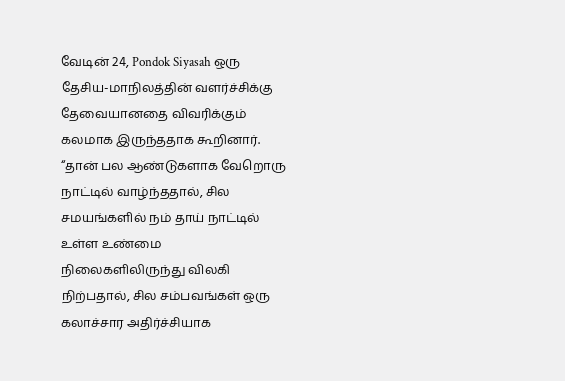வேடின் 24, Pondok Siyasah ஒரு தேசிய-மாநிலத்தின் வளர்ச்சிக்கு தேவையானதை விவரிக்கும் கலமாக இருந்ததாக கூறினார்.
“தான் பல ஆண்டுகளாக வேறொரு நாட்டில் வாழ்ந்ததால், சில சமயங்களில் நம் தாய் நாட்டில் உள்ள உண்மை நிலைகளிலிருந்து விலகி நிற்பதால், சில சம்பவங்கள் ஒரு கலாச்சார அதிர்ச்சியாக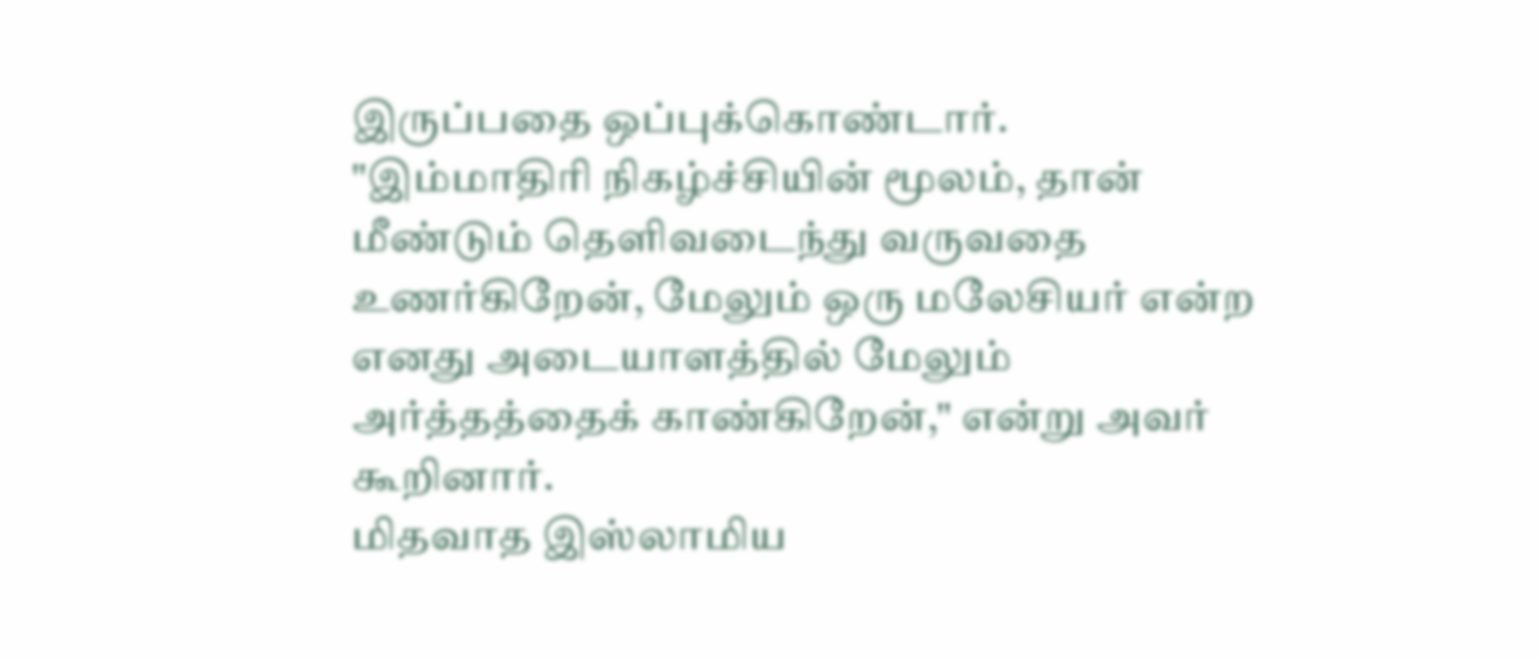இருப்பதை ஒப்புக்கொண்டார்.
"இம்மாதிரி நிகழ்ச்சியின் மூலம், தான் மீண்டும் தெளிவடைந்து வருவதை உணர்கிறேன், மேலும் ஒரு மலேசியர் என்ற எனது அடையாளத்தில் மேலும் அர்த்தத்தைக் காண்கிறேன்," என்று அவர் கூறினார்.
மிதவாத இஸ்லாமிய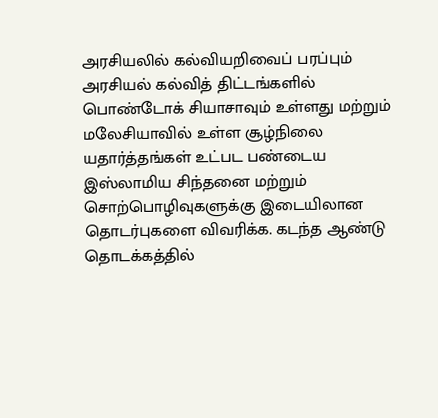அரசியலில் கல்வியறிவைப் பரப்பும் அரசியல் கல்வித் திட்டங்களில் பொண்டோக் சியாசாவும் உள்ளது மற்றும் மலேசியாவில் உள்ள சூழ்நிலை யதார்த்தங்கள் உட்பட பண்டைய இஸ்லாமிய சிந்தனை மற்றும் சொற்பொழிவுகளுக்கு இடையிலான தொடர்புகளை விவரிக்க. கடந்த ஆண்டு தொடக்கத்தில்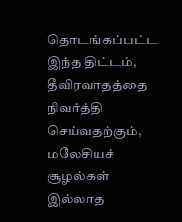தொடங்கப்பட்ட இந்த திட்டம், தீவிரவாதத்தை நிவர்த்தி செய்வதற்கும், மலேசியச் சூழல்கள் இல்லாத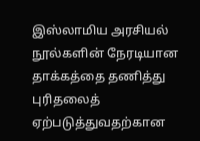இஸ்லாமிய அரசியல் நூல்களின் நேரடியான தாக்கத்தை தணித்து புரிதலைத் ஏற்படுத்துவதற்கான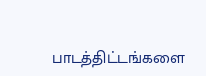பாடத்திட்டங்களை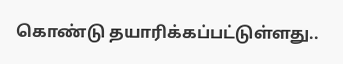கொண்டு தயாரிக்கப்பட்டுள்ளது..